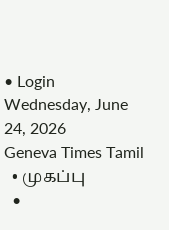• Login
Wednesday, June 24, 2026
Geneva Times Tamil
  • முகப்பு
  •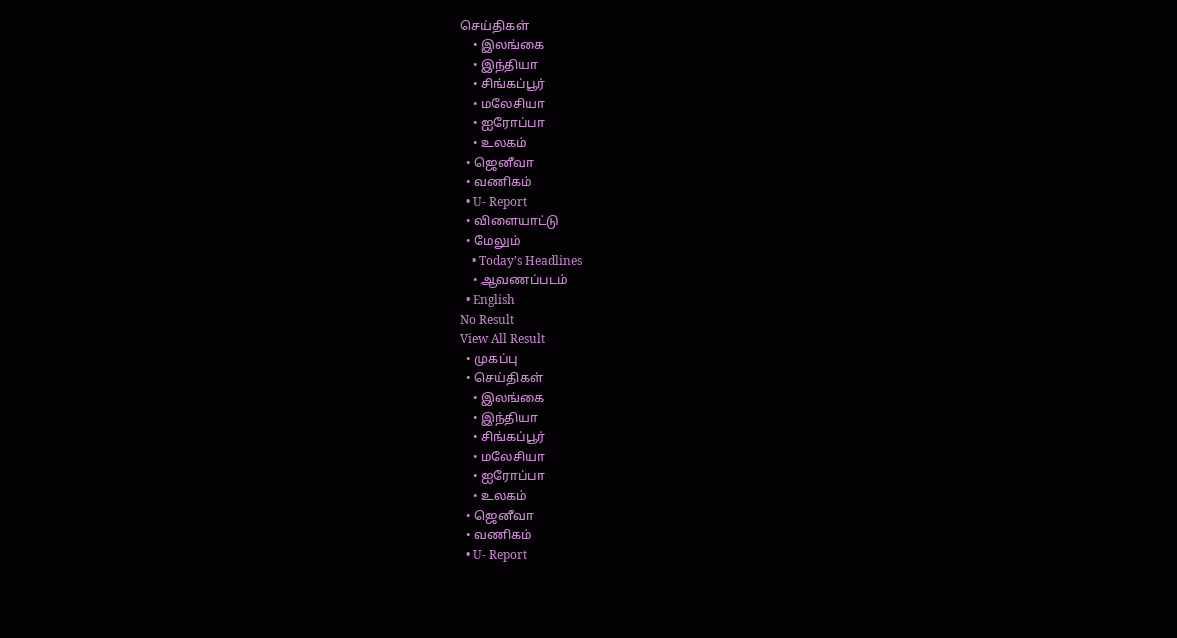செய்திகள்
    • இலங்கை
    • இந்தியா
    • சிங்கப்பூர்
    • மலேசியா
    • ஐரோப்பா
    • உலகம்
  • ஜெனீவா
  • வணிகம்
  • U- Report
  • விளையாட்டு
  • மேலும்
    • Today’s Headlines
    • ஆவணப்படம்
  • English
No Result
View All Result
  • முகப்பு
  • செய்திகள்
    • இலங்கை
    • இந்தியா
    • சிங்கப்பூர்
    • மலேசியா
    • ஐரோப்பா
    • உலகம்
  • ஜெனீவா
  • வணிகம்
  • U- Report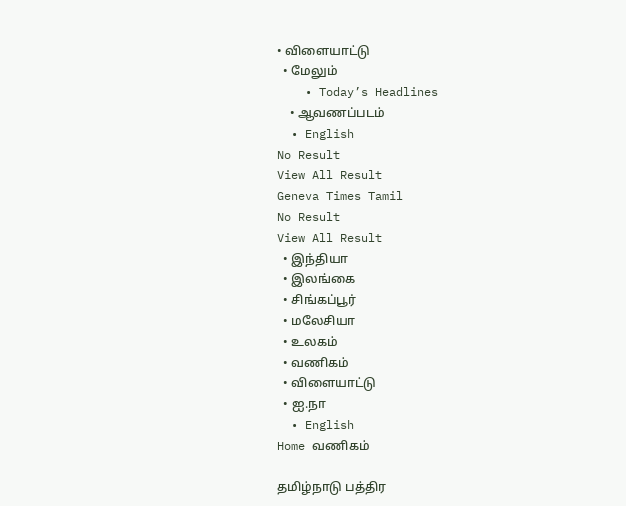• விளையாட்டு
  • மேலும்
    • Today’s Headlines
    • ஆவணப்படம்
  • English
No Result
View All Result
Geneva Times Tamil
No Result
View All Result
  • இந்தியா
  • இலங்கை
  • சிங்கப்பூர்
  • மலேசியா
  • உலகம்
  • வணிகம்
  • விளையாட்டு
  • ஐ.நா
  • English
Home வணிகம்

தமிழ்நாடு பத்திர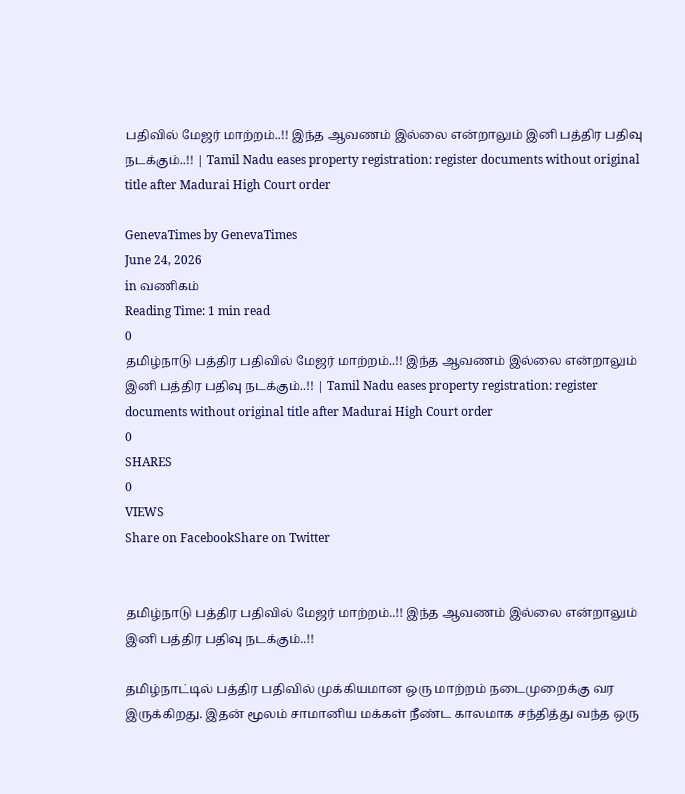பதிவில் மேஜர் மாற்றம்..!! இந்த ஆவணம் இல்லை என்றாலும் இனி பத்திர பதிவு நடக்கும்..!! | Tamil Nadu eases property registration: register documents without original title after Madurai High Court order

GenevaTimes by GenevaTimes
June 24, 2026
in வணிகம்
Reading Time: 1 min read
0
தமிழ்நாடு பத்திர பதிவில் மேஜர் மாற்றம்..!! இந்த ஆவணம் இல்லை என்றாலும் இனி பத்திர பதிவு நடக்கும்..!! | Tamil Nadu eases property registration: register documents without original title after Madurai High Court order
0
SHARES
0
VIEWS
Share on FacebookShare on Twitter


தமிழ்நாடு பத்திர பதிவில் மேஜர் மாற்றம்..!! இந்த ஆவணம் இல்லை என்றாலும் இனி பத்திர பதிவு நடக்கும்..!!

தமிழ்நாட்டில் பத்திர பதிவில் முக்கியமான ஒரு மாற்றம் நடைமுறைக்கு வர இருக்கிறது. இதன் மூலம் சாமானிய மக்கள் நீண்ட காலமாக சந்தித்து வந்த ஒரு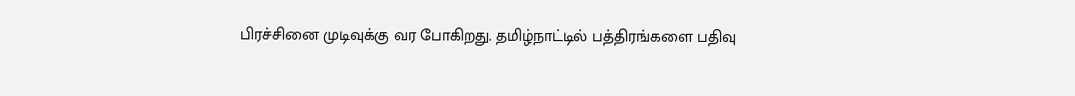பிரச்சினை முடிவுக்கு வர போகிறது. தமிழ்நாட்டில் பத்திரங்களை பதிவு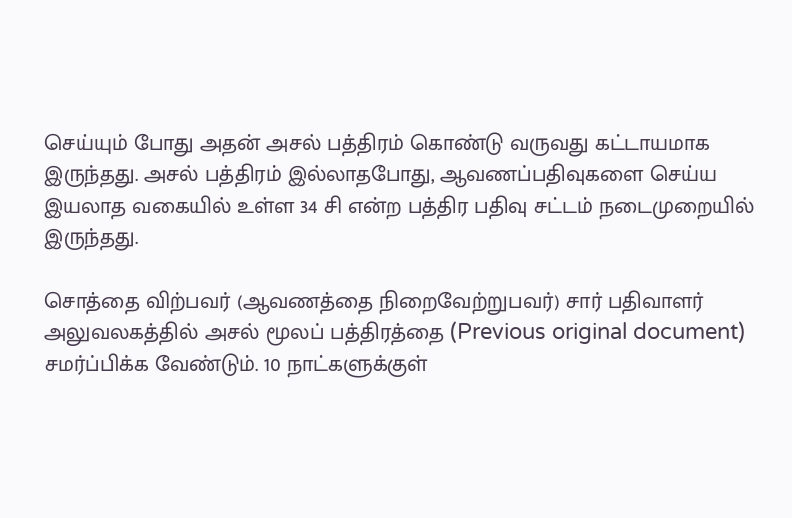செய்யும் போது அதன் அசல் பத்திரம் கொண்டு வருவது கட்டாயமாக இருந்தது. அசல் பத்திரம் இல்லாதபோது, ஆவணப்பதிவுகளை செய்ய இயலாத வகையில் உள்ள 34 சி என்ற பத்திர பதிவு சட்டம் நடைமுறையில் இருந்தது.

சொத்தை விற்பவர் (ஆவணத்தை நிறைவேற்றுபவர்) சார் பதிவாளர் அலுவலகத்தில் அசல் மூலப் பத்திரத்தை (Previous original document) சமர்ப்பிக்க வேண்டும். 10 நாட்களுக்குள்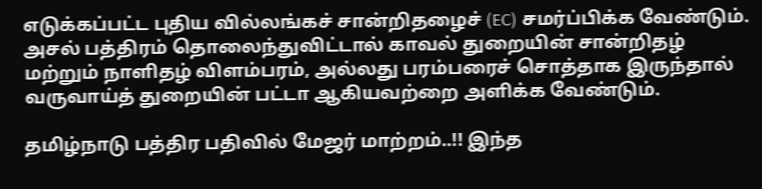எடுக்கப்பட்ட புதிய வில்லங்கச் சான்றிதழைச் (EC) சமர்ப்பிக்க வேண்டும். அசல் பத்திரம் தொலைந்துவிட்டால் காவல் துறையின் சான்றிதழ் மற்றும் நாளிதழ் விளம்பரம், அல்லது பரம்பரைச் சொத்தாக இருந்தால் வருவாய்த் துறையின் பட்டா ஆகியவற்றை அளிக்க வேண்டும்.

தமிழ்நாடு பத்திர பதிவில் மேஜர் மாற்றம்..!! இந்த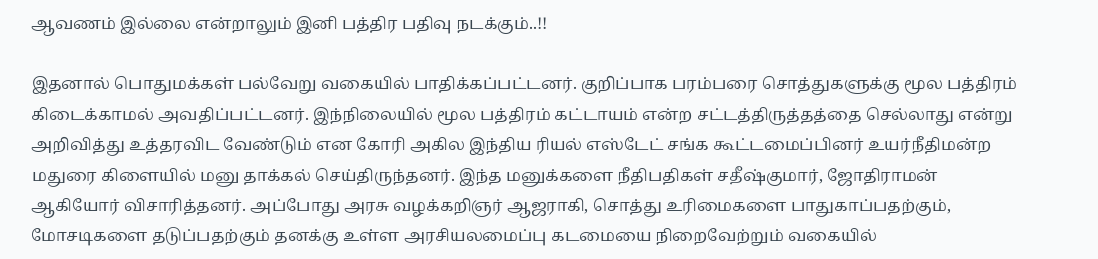ஆவணம் இல்லை என்றாலும் இனி பத்திர பதிவு நடக்கும்..!!

இதனால் பொதுமக்கள் பல்வேறு வகையில் பாதிக்கப்பட்டனர். குறிப்பாக பரம்பரை சொத்துகளுக்கு மூல பத்திரம் கிடைக்காமல் அவதிப்பட்டனர். இந்நிலையில் மூல பத்திரம் கட்டாயம் என்ற சட்டத்திருத்தத்தை செல்லாது என்று அறிவித்து உத்தரவிட வேண்டும் என கோரி அகில இந்திய ரியல் எஸ்டேட் சங்க கூட்டமைப்பினர் உயர்நீதிமன்ற மதுரை கிளையில் மனு தாக்கல் செய்திருந்தனர். இந்த மனுக்களை நீதிபதிகள் சதீஷ்குமார், ஜோதிராமன் ஆகியோர் விசாரித்தனர். அப்போது அரசு வழக்கறிஞர் ஆஜராகி, சொத்து உரிமைகளை பாதுகாப்பதற்கும், மோசடிகளை தடுப்பதற்கும் தனக்கு உள்ள அரசியலமைப்பு கடமையை நிறைவேற்றும் வகையில்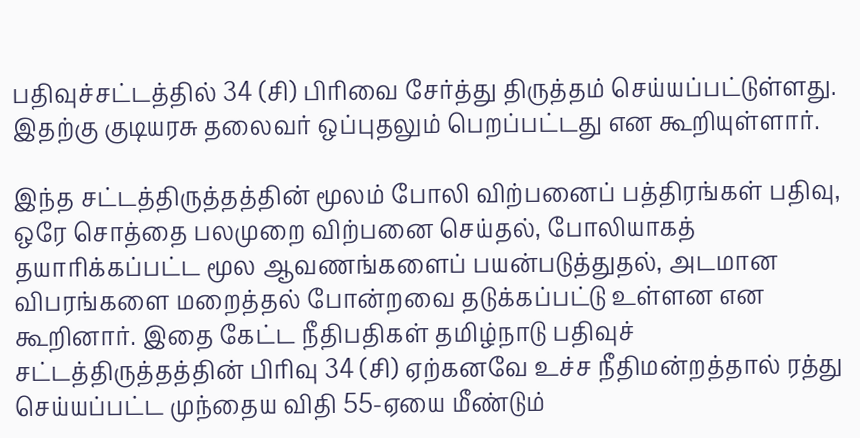பதிவுச்சட்டத்தில் 34 (சி) பிரிவை சேர்த்து திருத்தம் செய்யப்பட்டுள்ளது. இதற்கு குடியரசு தலைவர் ஒப்புதலும் பெறப்பட்டது என கூறியுள்ளார்.

இந்த சட்டத்திருத்தத்தின் மூலம் போலி விற்பனைப் பத்திரங்கள் பதிவு, ஒரே சொத்தை பலமுறை விற்பனை செய்தல், போலியாகத் தயாரிக்கப்பட்ட மூல ஆவணங்களைப் பயன்படுத்துதல், அடமான விபரங்களை மறைத்தல் போன்றவை தடுக்கப்பட்டு உள்ளன என கூறினார். இதை கேட்ட நீதிபதிகள் தமிழ்நாடு பதிவுச் சட்டத்திருத்தத்தின் பிரிவு 34 (சி) ஏற்கனவே உச்ச நீதிமன்றத்தால் ரத்து செய்யப்பட்ட முந்தைய விதி 55-ஏயை மீண்டும்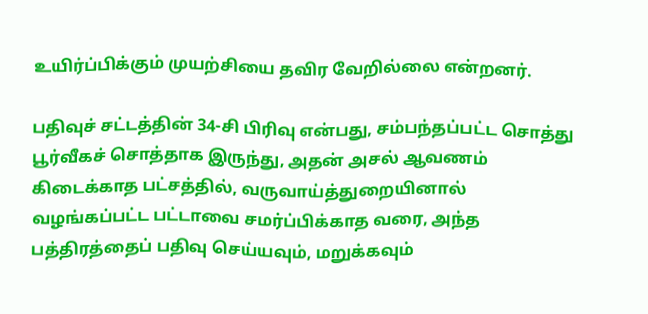உயிர்ப்பிக்கும் முயற்சியை தவிர வேறில்லை என்றனர்.

பதிவுச் சட்டத்தின் 34-சி பிரிவு என்பது, சம்பந்தப்பட்ட சொத்து பூர்வீகச் சொத்தாக இருந்து, அதன் அசல் ஆவணம் கிடைக்காத பட்சத்தில், வருவாய்த்துறையினால் வழங்கப்பட்ட பட்டாவை சமர்ப்பிக்காத வரை, அந்த பத்திரத்தைப் பதிவு செய்யவும், மறுக்கவும்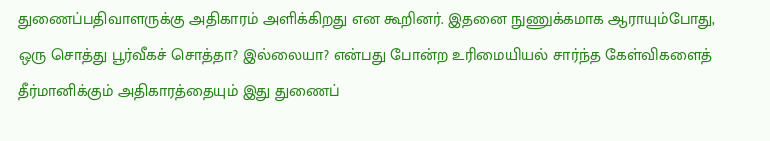துணைப்பதிவாளருக்கு அதிகாரம் அளிக்கிறது என கூறினர். இதனை நுணுக்கமாக ஆராயும்போது, ஒரு சொத்து பூர்வீகச் சொத்தா? இல்லையா? என்பது போன்ற உரிமையியல் சார்ந்த கேள்விகளைத் தீர்மானிக்கும் அதிகாரத்தையும் இது துணைப்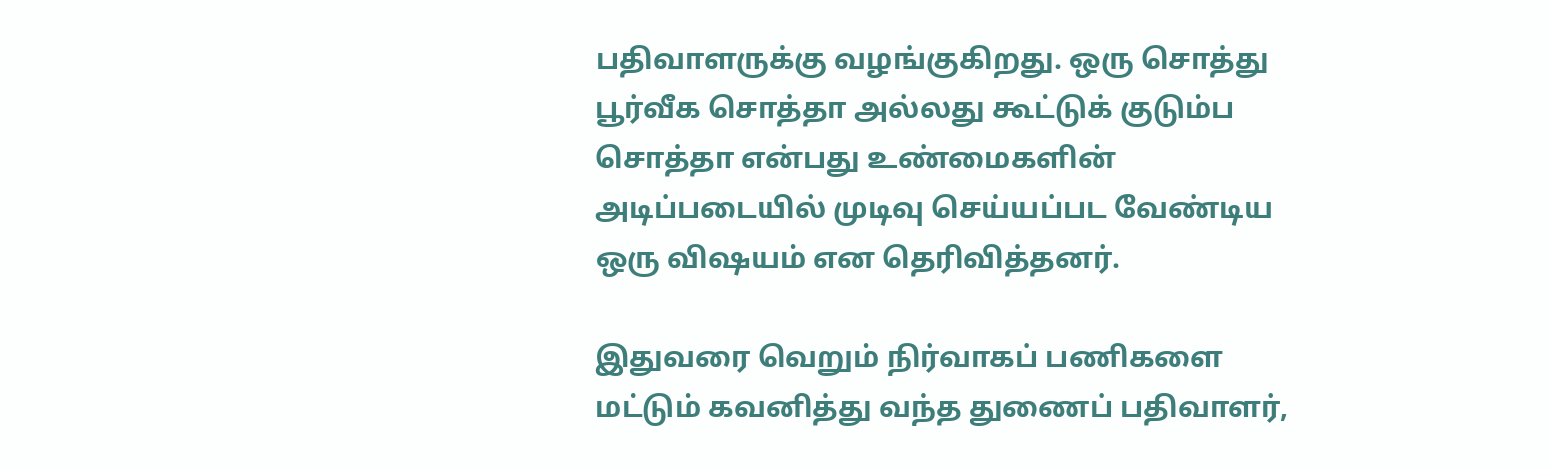பதிவாளருக்கு வழங்குகிறது. ஒரு சொத்து பூர்வீக சொத்தா அல்லது கூட்டுக் குடும்ப சொத்தா என்பது உண்மைகளின் அடிப்படையில் முடிவு செய்யப்பட வேண்டிய ஒரு விஷயம் என தெரிவித்தனர்.

இதுவரை வெறும் நிர்வாகப் பணிகளை மட்டும் கவனித்து வந்த துணைப் பதிவாளர்,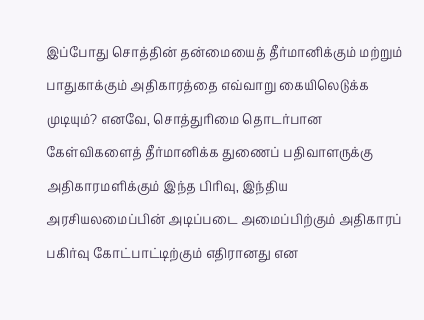இப்போது சொத்தின் தன்மையைத் தீர்மானிக்கும் மற்றும் பாதுகாக்கும் அதிகாரத்தை எவ்வாறு கையிலெடுக்க முடியும்? எனவே, சொத்துரிமை தொடர்பான கேள்விகளைத் தீர்மானிக்க துணைப் பதிவாளருக்கு அதிகாரமளிக்கும் இந்த பிரிவு, இந்திய அரசியலமைப்பின் அடிப்படை அமைப்பிற்கும் அதிகாரப் பகிர்வு கோட்பாட்டிற்கும் எதிரானது என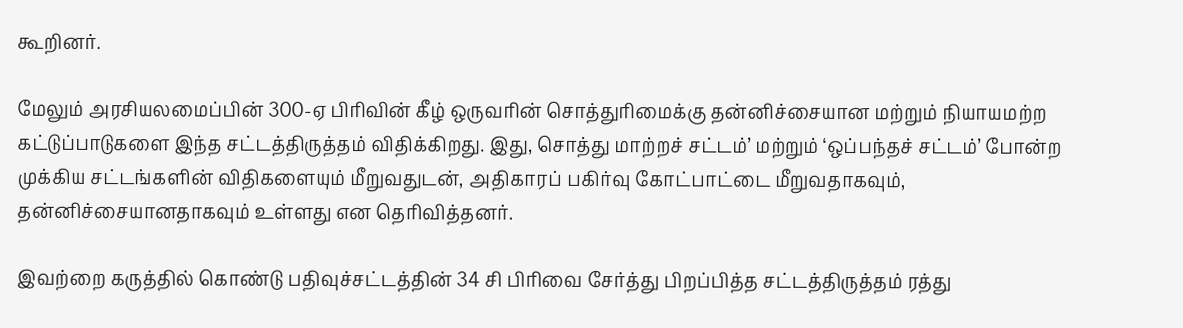கூறினர்.

மேலும் அரசியலமைப்பின் 300-ஏ பிரிவின் கீழ் ஒருவரின் சொத்துரிமைக்கு தன்னிச்சையான மற்றும் நியாயமற்ற கட்டுப்பாடுகளை இந்த சட்டத்திருத்தம் விதிக்கிறது. இது, சொத்து மாற்றச் சட்டம்’ மற்றும் ‘ஒப்பந்தச் சட்டம்’ போன்ற முக்கிய சட்டங்களின் விதிகளையும் மீறுவதுடன், அதிகாரப் பகிர்வு கோட்பாட்டை மீறுவதாகவும், தன்னிச்சையானதாகவும் உள்ளது என தெரிவித்தனர்.

இவற்றை கருத்தில் கொண்டு பதிவுச்சட்டத்தின் 34 சி பிரிவை சேர்த்து பிறப்பித்த சட்டத்திருத்தம் ரத்து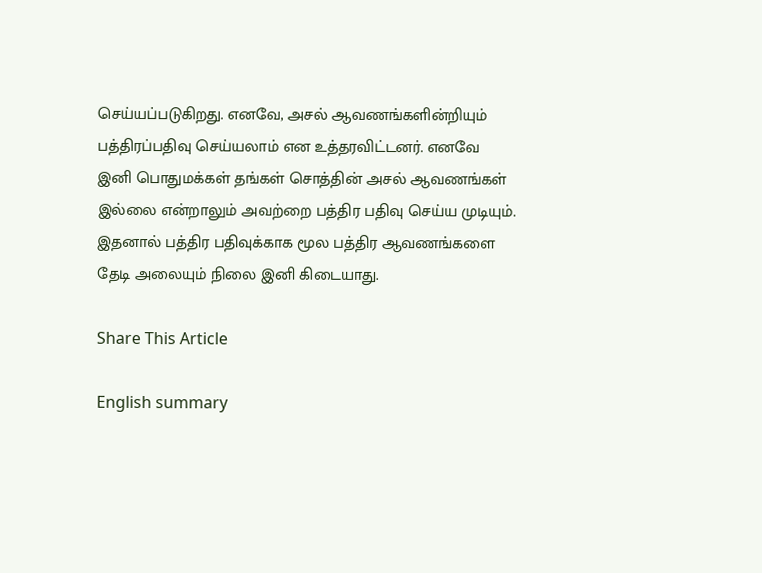செய்யப்படுகிறது. எனவே, அசல் ஆவணங்களின்றியும் பத்திரப்பதிவு செய்யலாம் என உத்தரவிட்டனர். எனவே இனி பொதுமக்கள் தங்கள் சொத்தின் அசல் ஆவணங்கள் இல்லை என்றாலும் அவற்றை பத்திர பதிவு செய்ய முடியும். இதனால் பத்திர பதிவுக்காக மூல பத்திர ஆவணங்களை தேடி அலையும் நிலை இனி கிடையாது.

Share This Article

English summary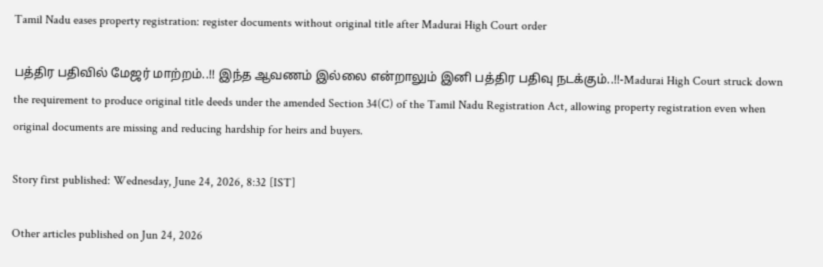Tamil Nadu eases property registration: register documents without original title after Madurai High Court order

பத்திர பதிவில் மேஜர் மாற்றம்..!! இந்த ஆவணம் இல்லை என்றாலும் இனி பத்திர பதிவு நடக்கும்..!!-Madurai High Court struck down the requirement to produce original title deeds under the amended Section 34(C) of the Tamil Nadu Registration Act, allowing property registration even when original documents are missing and reducing hardship for heirs and buyers.

Story first published: Wednesday, June 24, 2026, 8:32 [IST]

Other articles published on Jun 24, 2026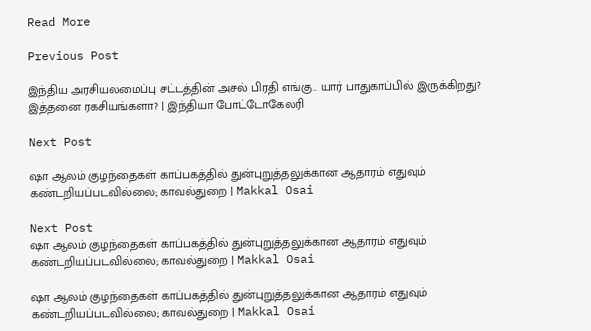Read More

Previous Post

இந்திய அரசியலமைப்பு சட்டத்தின் அசல் பிரதி எங்கு.. யார் பாதுகாப்பில் இருக்கிறது? இத்தனை ரகசியங்களா? | இந்தியா போட்டோகேலரி

Next Post

ஷா ஆலம் குழந்தைகள் காப்பகத்தில் துன்புறுத்தலுக்கான ஆதாரம் எதுவும் கண்டறியப்படவில்லை; காவல்துறை | Makkal Osai

Next Post
ஷா ஆலம் குழந்தைகள் காப்பகத்தில் துன்புறுத்தலுக்கான ஆதாரம் எதுவும் கண்டறியப்படவில்லை; காவல்துறை | Makkal Osai

ஷா ஆலம் குழந்தைகள் காப்பகத்தில் துன்புறுத்தலுக்கான ஆதாரம் எதுவும் கண்டறியப்படவில்லை; காவல்துறை | Makkal Osai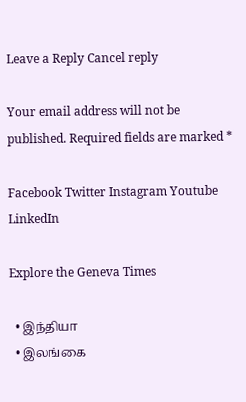Leave a Reply Cancel reply

Your email address will not be published. Required fields are marked *

Facebook Twitter Instagram Youtube LinkedIn

Explore the Geneva Times

  • இந்தியா
  • இலங்கை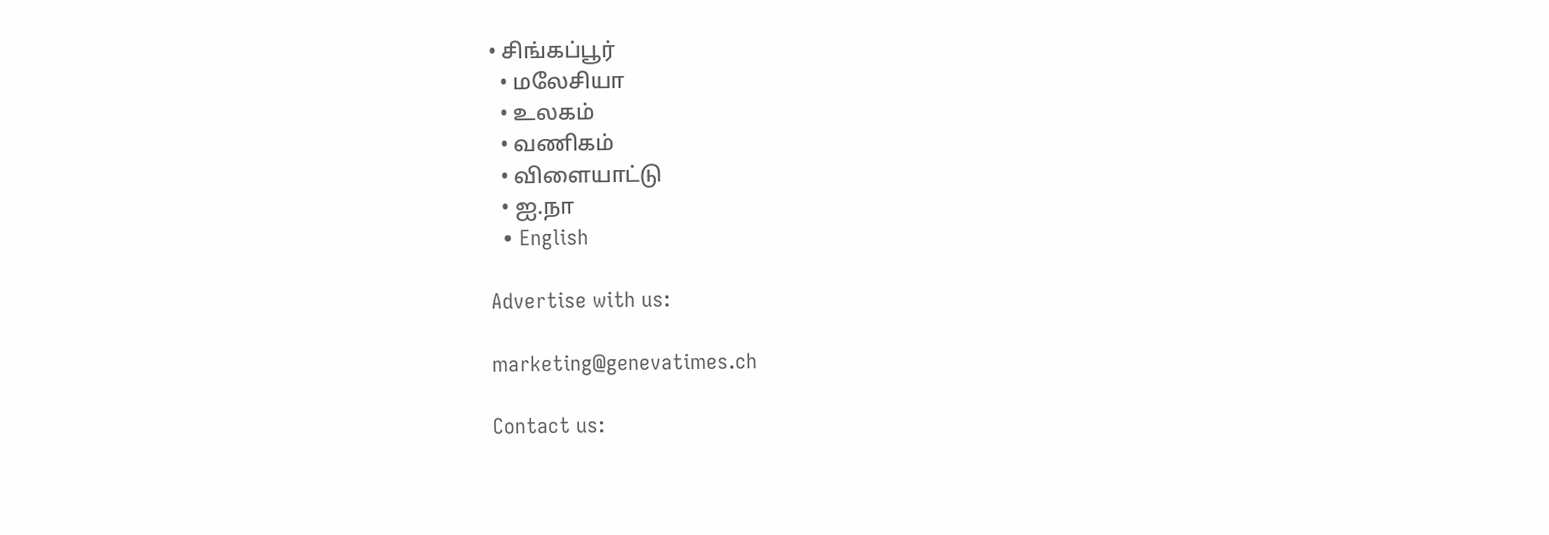• சிங்கப்பூர்
  • மலேசியா
  • உலகம்
  • வணிகம்
  • விளையாட்டு
  • ஐ.நா
  • English

Advertise with us:

marketing@genevatimes.ch

Contact us: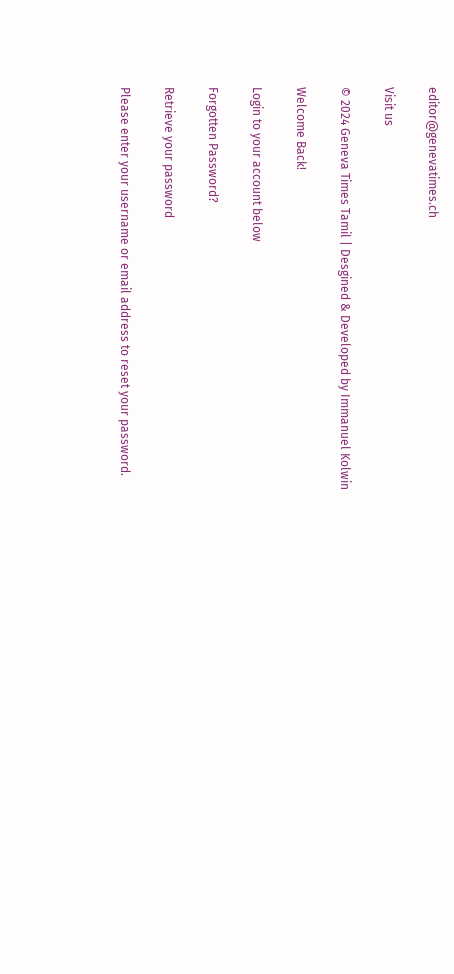editor@genevatimes.ch

Visit us

© 2024 Geneva Times Tamil | Desgined & Developed by Immanuel Kolwin

Welcome Back!

Login to your account below

Forgotten Password?

Retrieve your password

Please enter your username or email address to reset your password.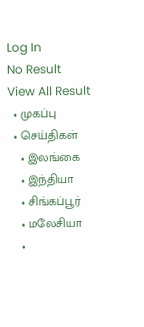Log In
No Result
View All Result
  • முகப்பு
  • செய்திகள்
    • இலங்கை
    • இந்தியா
    • சிங்கப்பூர்
    • மலேசியா
    •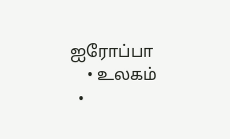ஐரோப்பா
    • உலகம்
  •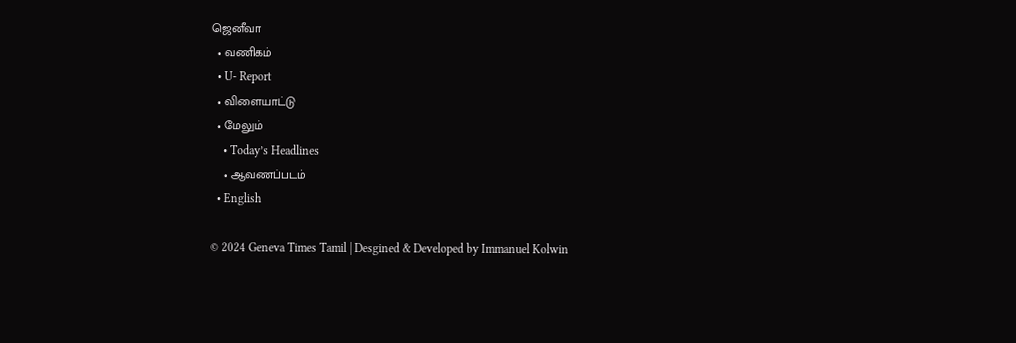ஜெனீவா
  • வணிகம்
  • U- Report
  • விளையாட்டு
  • மேலும்
    • Today’s Headlines
    • ஆவணப்படம்
  • English

© 2024 Geneva Times Tamil | Desgined & Developed by Immanuel Kolwin